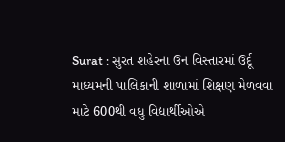Surat : સુરત શહેરના ઉન વિસ્તારમાં ઉર્દૂ માધ્યમની પાલિકાની શાળામાં શિક્ષણ મેળવવા માટે 600થી વધુ વિદ્યાર્થીઓએ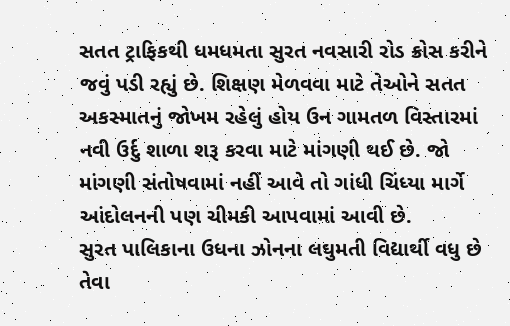સતત ટ્રાફિકથી ધમધમતા સુરત નવસારી રોડ ક્રોસ કરીને જવું પડી રહ્યું છે. શિક્ષણ મેળવવા માટે તેઓને સતત અકસ્માતનું જોખમ રહેલું હોય ઉન ગામતળ વિસ્તારમાં નવી ઉર્દુ શાળા શરૂ કરવા માટે માંગણી થઈ છે. જો માંગણી સંતોષવામાં નહીં આવે તો ગાંધી ચિંધ્યા માર્ગે આંદોલનની પણ ચીમકી આપવામાં આવી છે.
સુરત પાલિકાના ઉધના ઝોનના લઘુમતી વિદ્યાર્થી વધુ છે તેવા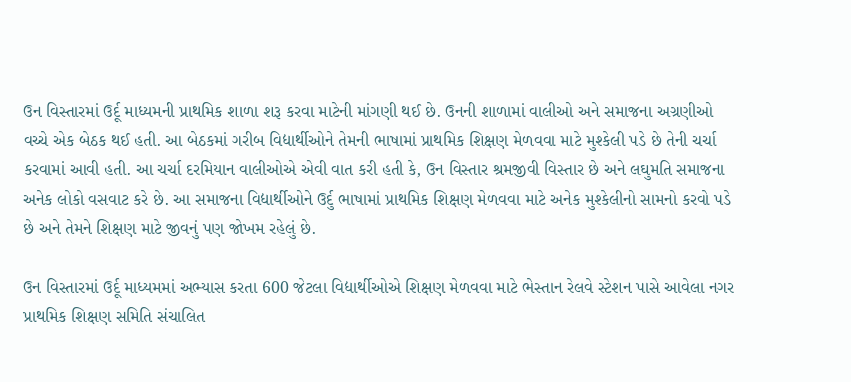ઉન વિસ્તારમાં ઉર્દૂ માધ્યમની પ્રાથમિક શાળા શરૂ કરવા માટેની માંગણી થઈ છે. ઉનની શાળામાં વાલીઓ અને સમાજના અગ્રણીઓ વચ્ચે એક બેઠક થઈ હતી. આ બેઠકમાં ગરીબ વિદ્યાર્થીઓને તેમની ભાષામાં પ્રાથમિક શિક્ષણ મેળવવા માટે મુશ્કેલી પડે છે તેની ચર્ચા કરવામાં આવી હતી. આ ચર્ચા દરમિયાન વાલીઓએ એવી વાત કરી હતી કે, ઉન વિસ્તાર શ્રમજીવી વિસ્તાર છે અને લઘુમતિ સમાજના અનેક લોકો વસવાટ કરે છે. આ સમાજના વિદ્યાર્થીઓને ઉર્દુ ભાષામાં પ્રાથમિક શિક્ષણ મેળવવા માટે અનેક મુશ્કેલીનો સામનો કરવો પડે છે અને તેમને શિક્ષણ માટે જીવનું પણ જોખમ રહેલું છે.

ઉન વિસ્તારમાં ઉર્દૂ માધ્યમમાં અભ્યાસ કરતા 600 જેટલા વિદ્યાર્થીઓએ શિક્ષણ મેળવવા માટે ભેસ્તાન રેલવે સ્ટેશન પાસે આવેલા નગર પ્રાથમિક શિક્ષણ સમિતિ સંચાલિત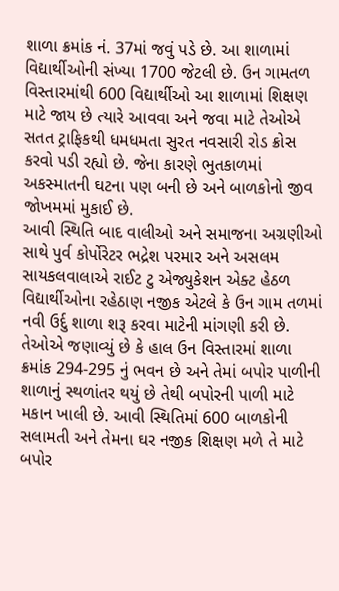શાળા ક્રમાંક નં. 37માં જવું પડે છે. આ શાળામાં વિદ્યાર્થીઓની સંખ્યા 1700 જેટલી છે. ઉન ગામતળ વિસ્તારમાંથી 600 વિદ્યાર્થીઓ આ શાળામાં શિક્ષણ માટે જાય છે ત્યારે આવવા અને જવા માટે તેઓએ સતત ટ્રાફિકથી ધમધમતા સુરત નવસારી રોડ ક્રોસ કરવો પડી રહ્યો છે. જેના કારણે ભુતકાળમાં અકસ્માતની ઘટના પણ બની છે અને બાળકોનો જીવ જોખમમાં મુકાઈ છે.
આવી સ્થિતિ બાદ વાલીઓ અને સમાજના અગ્રણીઓ સાથે પુર્વ કોર્પોરેટર ભદ્રેશ પરમાર અને અસલમ સાયકલવાલાએ રાઈટ ટુ એજ્યુકેશન એક્ટ હેઠળ વિદ્યાર્થીઓના રહેઠાણ નજીક એટલે કે ઉન ગામ તળમાં નવી ઉર્દુ શાળા શરૂ કરવા માટેની માંગણી કરી છે. તેઓએ જણાવ્યું છે કે હાલ ઉન વિસ્તારમાં શાળા ક્રમાંક 294-295 નું ભવન છે અને તેમાં બપોર પાળીની શાળાનું સ્થળાંતર થયું છે તેથી બપોરની પાળી માટે મકાન ખાલી છે. આવી સ્થિતિમાં 600 બાળકોની સલામતી અને તેમના ઘર નજીક શિક્ષણ મળે તે માટે બપોર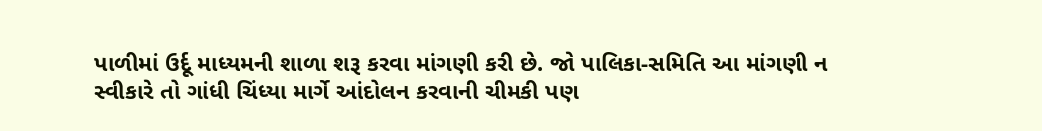પાળીમાં ઉર્દૂ માધ્યમની શાળા શરૂ કરવા માંગણી કરી છે. જો પાલિકા-સમિતિ આ માંગણી ન સ્વીકારે તો ગાંધી ચિંધ્યા માર્ગે આંદોલન કરવાની ચીમકી પણ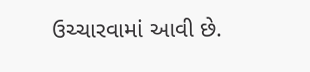ઉચ્ચારવામાં આવી છે.